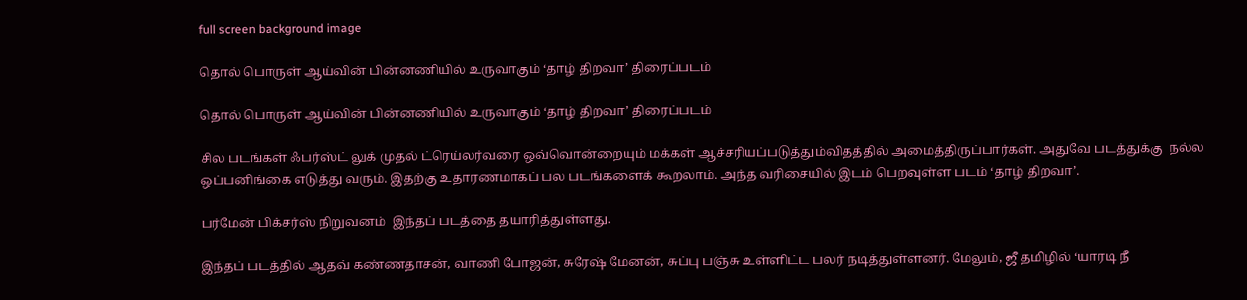full screen background image

தொல் பொருள் ஆய்வின் பின்னணியில் உருவாகும் ‘தாழ் திறவா’ திரைப்படம்

தொல் பொருள் ஆய்வின் பின்னணியில் உருவாகும் ‘தாழ் திறவா’ திரைப்படம்

சில படங்கள் ஃபர்ஸ்ட் லுக் முதல் ட்ரெய்லர்வரை ஒவ்வொன்றையும் மக்கள் ஆச்சரியப்படுத்தும்விதத்தில் அமைத்திருப்பார்கள். அதுவே படத்துக்கு  நல்ல ஒப்பனிங்கை எடுத்து வரும். இதற்கு உதாரணமாகப் பல படங்களைக் கூறலாம். அந்த வரிசையில் இடம் பெறவுள்ள படம் ‘தாழ் திறவா’.

பர்மேன் பிக்சர்ஸ் நிறுவனம்  இந்தப் படத்தை தயாரித்துள்ளது.

இந்தப் படத்தில் ஆதவ் கண்ணதாசன், வாணி போஜன், சுரேஷ் மேனன், சுப்பு பஞ்சு உள்ளிட்ட பலர் நடித்துள்ளனர். மேலும், ஜீ தமிழில் ‘யாரடி நீ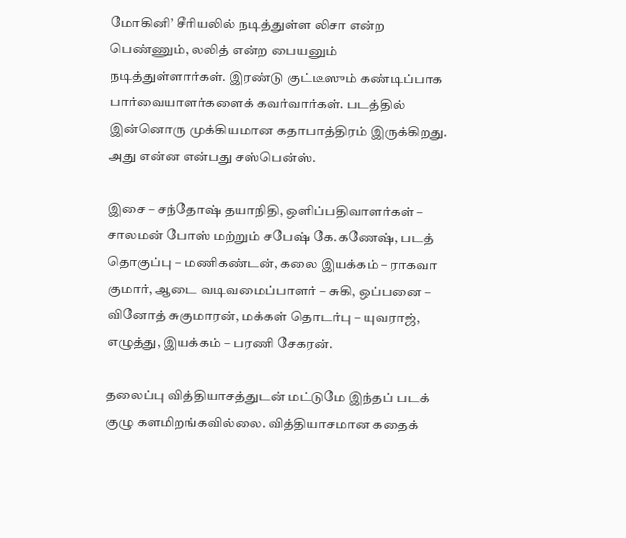மோகினி’ சீரியலில் நடித்துள்ள லிசா என்ற பெண்ணும், லலித் என்ற பையனும் நடித்துள்ளார்கள். இரண்டு குட்டீஸும் கண்டிப்பாக பார்வையாளர்களைக் கவர்வார்கள். படத்தில் இன்னொரு முக்கியமான கதாபாத்திரம் இருக்கிறது. அது என்ன என்பது சஸ்பென்ஸ்.

இசை – சந்தோஷ் தயாநிதி, ஒளிப்பதிவாளர்கள் – சாலமன் போஸ் மற்றும் சபேஷ் கே.கணேஷ், படத் தொகுப்பு – மணிகண்டன், கலை இயக்கம் – ராகவா குமார், ஆடை வடிவமைப்பாளர் – சுகி, ஒப்பனை – வினோத் சுகுமாரன், மக்கள் தொடர்பு – யுவராஜ், எழுத்து, இயக்கம் – பரணி சேகரன்.

தலைப்பு வித்தியாசத்துடன் மட்டுமே இந்தப் படக் குழு களமிறங்கவில்லை. வித்தியாசமான கதைக்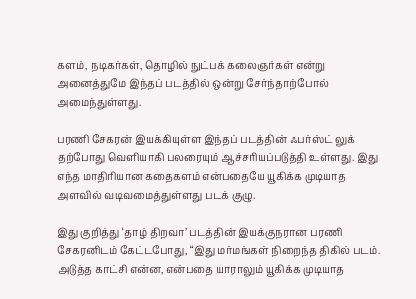களம், நடிகர்கள், தொழில் நுட்பக் கலைஞர்கள் என்று அனைத்துமே இந்தப் படத்தில் ஒன்று சேர்ந்தாற்போல் அமைந்துள்ளது.

பரணி சேகரன் இயக்கியுள்ள இந்தப் படத்தின் ஃபர்ஸ்ட் லுக் தற்போது வெளியாகி பலரையும் ஆச்சரியப்படுத்தி உள்ளது. இது எந்த மாதிரியான கதைகளம் என்பதையே யூகிக்க முடியாத அளவில் வடிவமைத்துள்ளது படக் குழு.

இது குறித்து ‘தாழ் திறவா’ படத்தின் இயக்குநரான பரணி சேகரனிடம் கேட்டபோது, “இது மர்மங்கள் நிறைந்த திகில் படம். அடுத்த காட்சி என்ன, என்பதை யாராலும் யூகிக்க முடியாத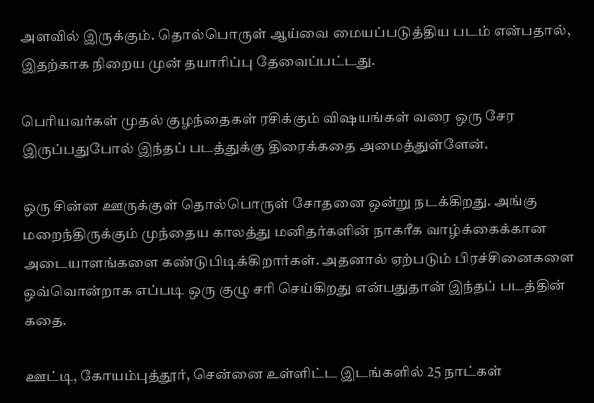அளவில் இருக்கும். தொல்பொருள் ஆய்வை மையப்படுத்திய படம் என்பதால், இதற்காக நிறைய முன் தயாரிப்பு தேவைப்பட்டது.

பெரியவர்கள் முதல் குழந்தைகள் ரசிக்கும் விஷயங்கள் வரை ஒரு சேர இருப்பதுபோல் இந்தப் படத்துக்கு திரைக்கதை அமைத்துள்ளேன்.

ஒரு சின்ன ஊருக்குள் தொல்பொருள் சோதனை ஒன்று நடக்கிறது. அங்கு மறைந்திருக்கும் முந்தைய காலத்து மனிதர்களின் நாகரீக வாழ்க்கைக்கான அடையாளங்களை கண்டுபிடிக்கிறார்கள். அதனால் ஏற்படும் பிரச்சினைகளை ஒவ்வொன்றாக எப்படி ஒரு குழு சரி செய்கிறது என்பதுதான் இந்தப் படத்தின் கதை.

ஊட்டி, கோயம்புத்தூர், சென்னை உள்ளிட்ட இடங்களில் 25 நாட்கள்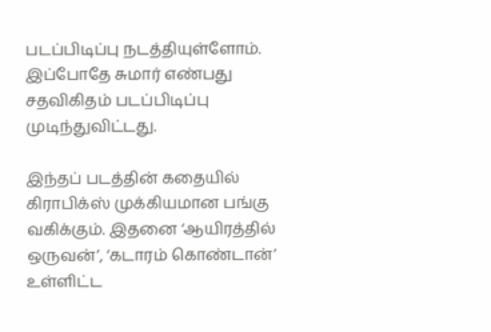படப்பிடிப்பு நடத்தியுள்ளோம். இப்போதே சுமார் எண்பது சதவிகிதம் படப்பிடிப்பு முடிந்துவிட்டது.

இந்தப் படத்தின் கதையில் கிராபிக்ஸ் முக்கியமான பங்கு வகிக்கும். இதனை ‘ஆயிரத்தில் ஒருவன்’, ‘கடாரம் கொண்டான்’ உள்ளிட்ட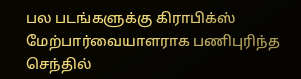பல படங்களுக்கு கிராபிக்ஸ் மேற்பார்வையாளராக பணிபுரிந்த செந்தில்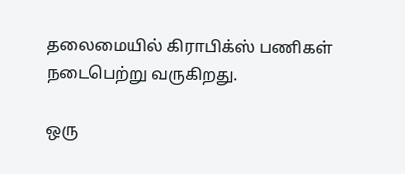தலைமையில் கிராபிக்ஸ் பணிகள் நடைபெற்று வருகிறது.

ஒரு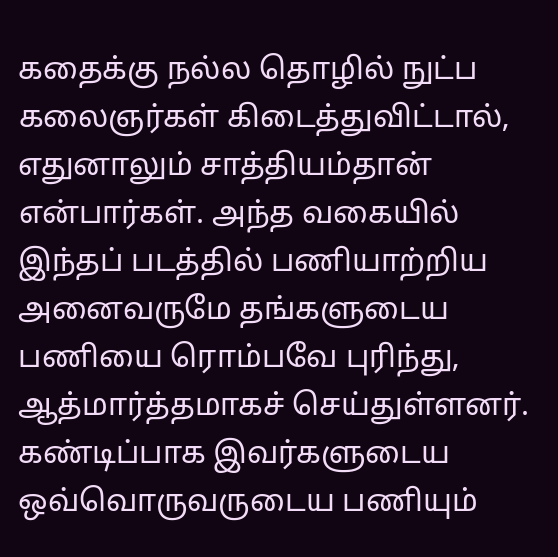கதைக்கு நல்ல தொழில் நுட்ப கலைஞர்கள் கிடைத்துவிட்டால், எதுனாலும் சாத்தியம்தான் என்பார்கள். அந்த வகையில் இந்தப் படத்தில் பணியாற்றிய அனைவருமே தங்களுடைய பணியை ரொம்பவே புரிந்து, ஆத்மார்த்தமாகச் செய்துள்ளனர். கண்டிப்பாக இவர்களுடைய ஒவ்வொருவருடைய பணியும்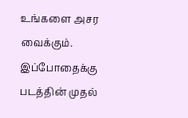உங்களை அசர வைக்கும். இப்போதைக்கு படத்தின் முதல்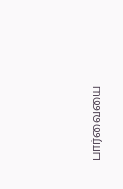பார்வையை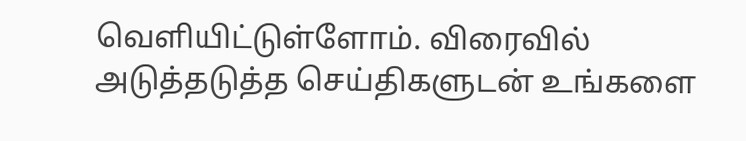வெளியிட்டுள்ளோம். விரைவில் அடுத்தடுத்த செய்திகளுடன் உங்களை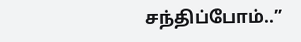சந்திப்போம்..”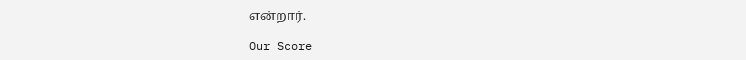என்றார்.

Our Score